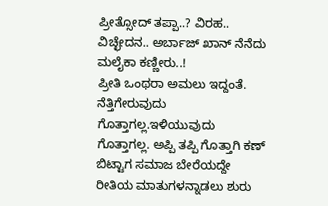ಪ್ರೀತ್ಸೋದ್ ತಪ್ಪಾ..? ವಿರಹ.. ವಿಚ್ಛೇದನ.. ಅರ್ಬಾಜ್ ಖಾನ್ ನೆನೆದು ಮಲೈಕಾ ಕಣ್ಣೀರು..!
ಪ್ರೀತಿ ಒಂಥರಾ ಅಮಲು ಇದ್ದಂತೆ. ನೆತ್ತಿಗೇರುವುದು ಗೊತ್ತಾಗಲ್ಲ.ಇಳಿಯುವುದು ಗೊತ್ತಾಗಲ್ಲ. ಅಪ್ಪಿ ತಪ್ಪಿ ಗೊತ್ತಾಗಿ ಕಣ್ ಬಿಟ್ಟಾಗ ಸಮಾಜ ಬೇರೆಯದ್ದೇ ರೀತಿಯ ಮಾತುಗಳನ್ನಾಡಲು ಶುರು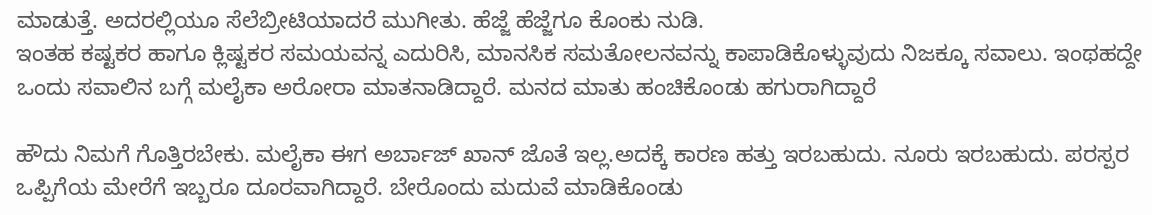ಮಾಡುತ್ತೆ. ಅದರಲ್ಲಿಯೂ ಸೆಲೆಬ್ರೀಟಿಯಾದರೆ ಮುಗೀತು. ಹೆಜ್ಜೆ ಹೆಜ್ಜೆಗೂ ಕೊಂಕು ನುಡಿ.
ಇಂತಹ ಕಷ್ಟಕರ ಹಾಗೂ ಕ್ಲಿಷ್ಟಕರ ಸಮಯವನ್ನ ಎದುರಿಸಿ, ಮಾನಸಿಕ ಸಮತೋಲನವನ್ನು ಕಾಪಾಡಿಕೊಳ್ಳುವುದು ನಿಜಕ್ಕೂ ಸವಾಲು. ಇಂಥಹದ್ದೇ ಒಂದು ಸವಾಲಿನ ಬಗ್ಗೆ ಮಲೈಕಾ ಅರೋರಾ ಮಾತನಾಡಿದ್ದಾರೆ. ಮನದ ಮಾತು ಹಂಚಿಕೊಂಡು ಹಗುರಾಗಿದ್ದಾರೆ

ಹೌದು ನಿಮಗೆ ಗೊತ್ತಿರಬೇಕು. ಮಲೈಕಾ ಈಗ ಅರ್ಬಾಜ್ ಖಾನ್ ಜೊತೆ ಇಲ್ಲ.ಅದಕ್ಕೆ ಕಾರಣ ಹತ್ತು ಇರಬಹುದು. ನೂರು ಇರಬಹುದು. ಪರಸ್ಪರ ಒಪ್ಪಿಗೆಯ ಮೇರೆಗೆ ಇಬ್ಬರೂ ದೂರವಾಗಿದ್ದಾರೆ. ಬೇರೊಂದು ಮದುವೆ ಮಾಡಿಕೊಂಡು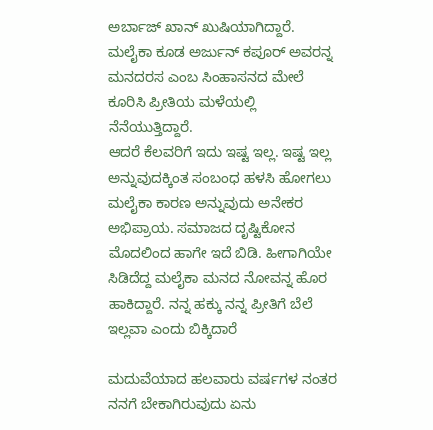ಅರ್ಬಾಜ್ ಖಾನ್ ಖುಷಿಯಾಗಿದ್ದಾರೆ. ಮಲೈಕಾ ಕೂಡ ಅರ್ಜುನ್ ಕಪೂರ್ ಅವರನ್ನ ಮನದರಸ ಎಂಬ ಸಿಂಹಾಸನದ ಮೇಲೆ ಕೂರಿಸಿ ಪ್ರೀತಿಯ ಮಳೆಯಲ್ಲಿ ನೆನೆಯುತ್ತಿದ್ದಾರೆ.
ಆದರೆ ಕೆಲವರಿಗೆ ಇದು ಇಷ್ಟ ಇಲ್ಲ. ಇಷ್ಟ ಇಲ್ಲ ಅನ್ನುವುದಕ್ಕಿಂತ ಸಂಬಂಧ ಹಳಸಿ ಹೋಗಲು ಮಲೈಕಾ ಕಾರಣ ಅನ್ನುವುದು ಅನೇಕರ ಅಭಿಪ್ರಾಯ. ಸಮಾಜದ ದೃಷ್ಟಿಕೋನ ಮೊದಲಿಂದ ಹಾಗೇ ಇದೆ ಬಿಡಿ. ಹೀಗಾಗಿಯೇ ಸಿಡಿದೆದ್ದ ಮಲೈಕಾ ಮನದ ನೋವನ್ನ ಹೊರ ಹಾಕಿದ್ದಾರೆ. ನನ್ನ ಹಕ್ಕು ನನ್ನ ಪ್ರೀತಿಗೆ ಬೆಲೆ ಇಲ್ಲವಾ ಎಂದು ಬಿಕ್ಕಿದಾರೆ

ಮದುವೆಯಾದ ಹಲವಾರು ವರ್ಷಗಳ ನಂತರ ನನಗೆ ಬೇಕಾಗಿರುವುದು ಏನು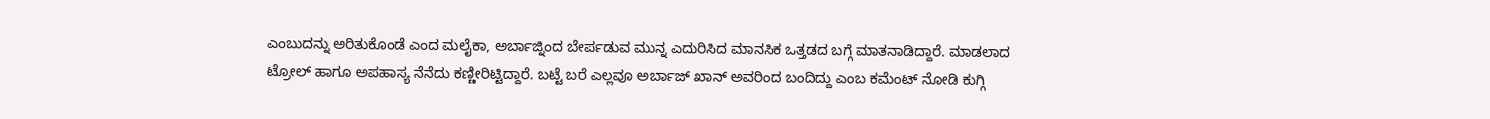ಎಂಬುದನ್ನು ಅರಿತುಕೊಂಡೆ ಎಂದ ಮಲೈಕಾ, ಅರ್ಬಾಜ್ನಿಂದ ಬೇರ್ಪಡುವ ಮುನ್ನ ಎದುರಿಸಿದ ಮಾನಸಿಕ ಒತ್ತಡದ ಬಗ್ಗೆ ಮಾತನಾಡಿದ್ದಾರೆ. ಮಾಡಲಾದ ಟ್ರೋಲ್ ಹಾಗೂ ಅಪಹಾಸ್ಯ ನೆನೆದು ಕಣ್ಣೀರಿಟ್ಟಿದ್ದಾರೆ. ಬಟ್ಟೆ ಬರೆ ಎಲ್ಲವೂ ಅರ್ಬಾಜ್ ಖಾನ್ ಅವರಿಂದ ಬಂದಿದ್ದು ಎಂಬ ಕಮೆಂಟ್ ನೋಡಿ ಕುಗ್ಗಿ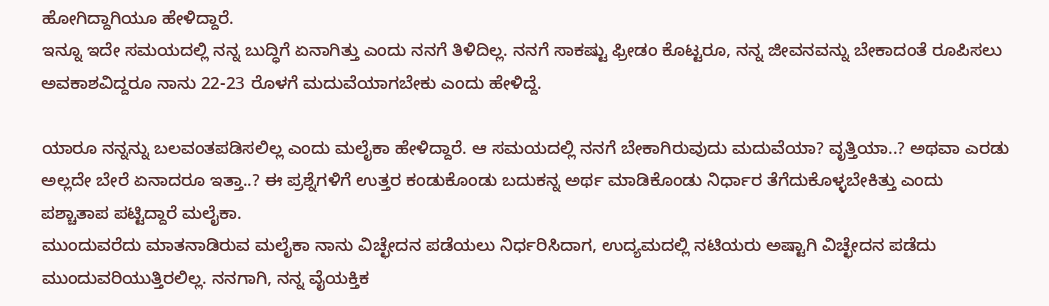ಹೋಗಿದ್ದಾಗಿಯೂ ಹೇಳಿದ್ದಾರೆ.
ಇನ್ನೂ ಇದೇ ಸಮಯದಲ್ಲಿ ನನ್ನ ಬುದ್ಧಿಗೆ ಏನಾಗಿತ್ತು ಎಂದು ನನಗೆ ತಿಳಿದಿಲ್ಲ. ನನಗೆ ಸಾಕಷ್ಟು ಫ್ರೀಡಂ ಕೊಟ್ಟರೂ, ನನ್ನ ಜೀವನವನ್ನು ಬೇಕಾದಂತೆ ರೂಪಿಸಲು ಅವಕಾಶವಿದ್ದರೂ ನಾನು 22-23 ರೊಳಗೆ ಮದುವೆಯಾಗಬೇಕು ಎಂದು ಹೇಳಿದ್ದೆ.

ಯಾರೂ ನನ್ನನ್ನು ಬಲವಂತಪಡಿಸಲಿಲ್ಲ ಎಂದು ಮಲೈಕಾ ಹೇಳಿದ್ದಾರೆ. ಆ ಸಮಯದಲ್ಲಿ ನನಗೆ ಬೇಕಾಗಿರುವುದು ಮದುವೆಯಾ? ವೃತ್ತಿಯಾ..? ಅಥವಾ ಎರಡು ಅಲ್ಲದೇ ಬೇರೆ ಏನಾದರೂ ಇತ್ತಾ..? ಈ ಪ್ರಶ್ನೆಗಳಿಗೆ ಉತ್ತರ ಕಂಡುಕೊಂಡು ಬದುಕನ್ನ ಅರ್ಥ ಮಾಡಿಕೊಂಡು ನಿರ್ಧಾರ ತೆಗೆದುಕೊಳ್ಳಬೇಕಿತ್ತು ಎಂದು ಪಶ್ಚಾತಾಪ ಪಟ್ಟಿದ್ದಾರೆ ಮಲೈಕಾ.
ಮುಂದುವರೆದು ಮಾತನಾಡಿರುವ ಮಲೈಕಾ ನಾನು ವಿಚ್ಛೇದನ ಪಡೆಯಲು ನಿರ್ಧರಿಸಿದಾಗ, ಉದ್ಯಮದಲ್ಲಿ ನಟಿಯರು ಅಷ್ಟಾಗಿ ವಿಚ್ಛೇದನ ಪಡೆದು ಮುಂದುವರಿಯುತ್ತಿರಲಿಲ್ಲ. ನನಗಾಗಿ, ನನ್ನ ವೈಯಕ್ತಿಕ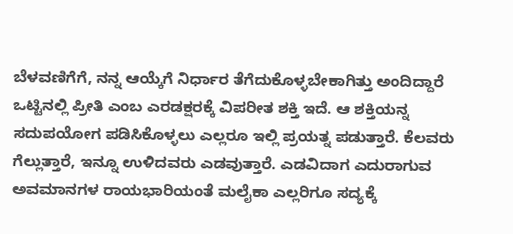ಬೆಳವಣಿಗೆಗೆ, ನನ್ನ ಆಯ್ಕೆಗೆ ನಿರ್ಧಾರ ತೆಗೆದುಕೊಳ್ಳಬೇಕಾಗಿತ್ತು ಅಂದಿದ್ದಾರೆ
ಒಟ್ಟಿನಲ್ಲಿ ಪ್ರೀತಿ ಎಂಬ ಎರಡಕ್ಷರಕ್ಕೆ ವಿಪರೀತ ಶಕ್ತಿ ಇದೆ. ಆ ಶಕ್ತಿಯನ್ನ ಸದುಪಯೋಗ ಪಡಿಸಿಕೊಳ್ಳಲು ಎಲ್ಲರೂ ಇಲ್ಲಿ ಪ್ರಯತ್ನ ಪಡುತ್ತಾರೆ. ಕೆಲವರು ಗೆಲ್ಲುತ್ತಾರೆ, ಇನ್ನೂ ಉಳಿದವರು ಎಡವುತ್ತಾರೆ. ಎಡವಿದಾಗ ಎದುರಾಗುವ ಅವಮಾನಗಳ ರಾಯಭಾರಿಯಂತೆ ಮಲೈಕಾ ಎಲ್ಲರಿಗೂ ಸದ್ಯಕ್ಕೆ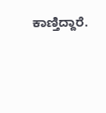ಕಾಣ್ತಿದ್ದಾರೆ.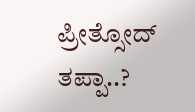ಪ್ರೀತ್ಸೋದ್ ತಪ್ಪಾ..?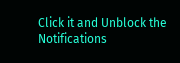Click it and Unblock the Notifications